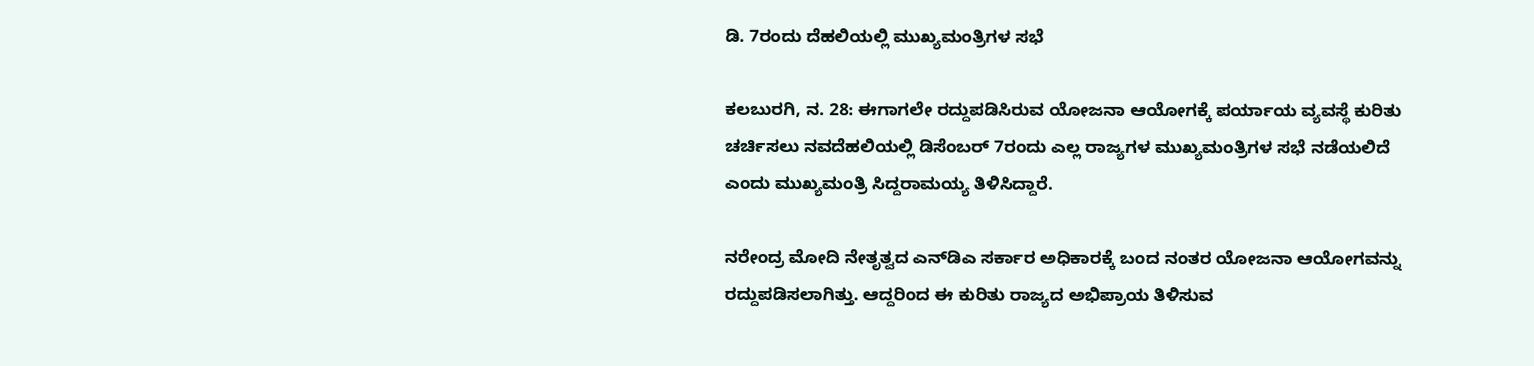ಡಿ. 7ರಂದು ದೆಹಲಿಯಲ್ಲಿ ಮುಖ್ಯಮಂತ್ರಿಗಳ ಸಭೆ

ಕಲಬುರಗಿ, ನ. 28: ಈಗಾಗಲೇ ರದ್ದುಪಡಿಸಿರುವ ಯೋಜನಾ ಆಯೋಗಕ್ಕೆ ಪರ್ಯಾಯ ವ್ಯವಸ್ಥೆ ಕುರಿತು ಚರ್ಚಿಸಲು ನವದೆಹಲಿಯಲ್ಲಿ ಡಿಸೆಂಬರ್ 7ರಂದು ಎಲ್ಲ ರಾಜ್ಯಗಳ ಮುಖ್ಯಮಂತ್ರಿಗಳ ಸಭೆ ನಡೆಯಲಿದೆ ಎಂದು ಮುಖ್ಯಮಂತ್ರಿ ಸಿದ್ದರಾಮಯ್ಯ ತಿಳಿಸಿದ್ದಾರೆ.

ನರೇಂದ್ರ ಮೋದಿ ನೇತೃತ್ವದ ಎನ್‌ಡಿಎ ಸರ್ಕಾರ ಅಧಿಕಾರಕ್ಕೆ ಬಂದ ನಂತರ ಯೋಜನಾ ಆಯೋಗವನ್ನು ರದ್ದುಪಡಿಸಲಾಗಿತ್ತು. ಆದ್ದರಿಂದ ಈ ಕುರಿತು ರಾಜ್ಯದ ಅಭಿಪ್ರಾಯ ತಿಳಿಸುವ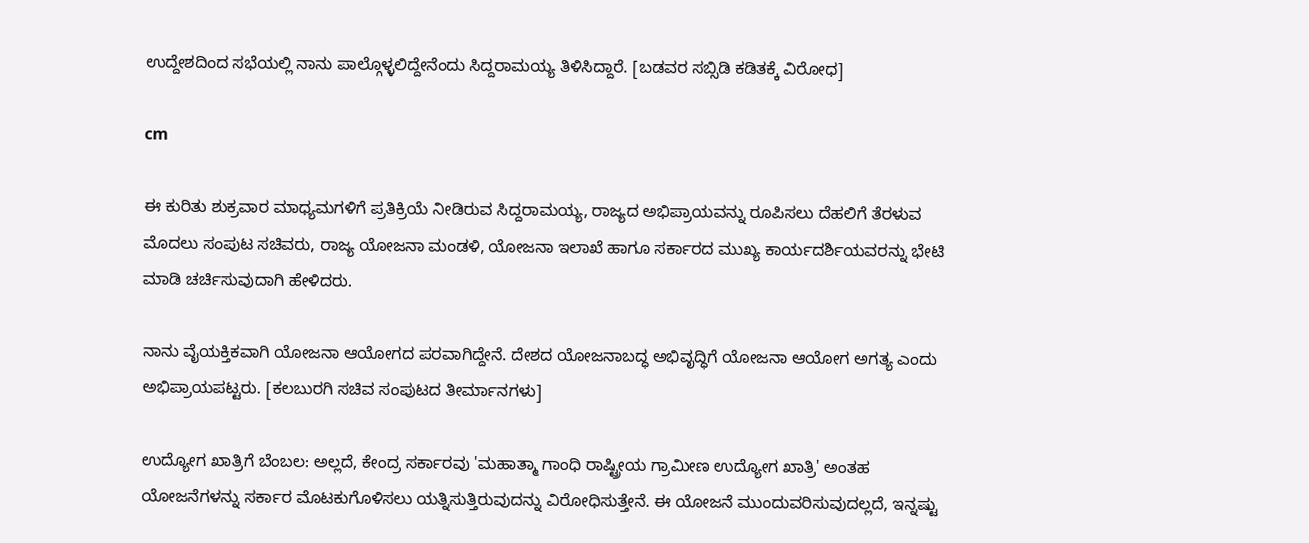ಉದ್ದೇಶದಿಂದ ಸಭೆಯಲ್ಲಿ ನಾನು ಪಾಲ್ಗೊಳ್ಳಲಿದ್ದೇನೆಂದು ಸಿದ್ದರಾಮಯ್ಯ ತಿಳಿಸಿದ್ದಾರೆ. [ಬಡವರ ಸಬ್ಸಿಡಿ ಕಡಿತಕ್ಕೆ ವಿರೋಧ]

cm

ಈ ಕುರಿತು ಶುಕ್ರವಾರ ಮಾಧ್ಯಮಗಳಿಗೆ ಪ್ರತಿಕ್ರಿಯೆ ನೀಡಿರುವ ಸಿದ್ದರಾಮಯ್ಯ, ರಾಜ್ಯದ ಅಭಿಪ್ರಾಯವನ್ನು ರೂಪಿಸಲು ದೆಹಲಿಗೆ ತೆರಳುವ ಮೊದಲು ಸಂಪುಟ ಸಚಿವರು, ರಾಜ್ಯ ಯೋಜನಾ ಮಂಡಳಿ, ಯೋಜನಾ ಇಲಾಖೆ ಹಾಗೂ ಸರ್ಕಾರದ ಮುಖ್ಯ ಕಾರ್ಯದರ್ಶಿಯವರನ್ನು ಭೇಟಿ ಮಾಡಿ ಚರ್ಚಿಸುವುದಾಗಿ ಹೇಳಿದರು.

ನಾನು ವೈಯಕ್ತಿಕವಾಗಿ ಯೋಜನಾ ಆಯೋಗದ ಪರವಾಗಿದ್ದೇನೆ. ದೇಶದ ಯೋಜನಾಬದ್ಧ ಅಭಿವೃದ್ಧಿಗೆ ಯೋಜನಾ ಆಯೋಗ ಅಗತ್ಯ ಎಂದು ಅಭಿಪ್ರಾಯಪಟ್ಟರು. [ಕಲಬುರಗಿ ಸಚಿವ ಸಂಪುಟದ ತೀರ್ಮಾನಗಳು]

ಉದ್ಯೋಗ ಖಾತ್ರಿಗೆ ಬೆಂಬಲ: ಅಲ್ಲದೆ, ಕೇಂದ್ರ ಸರ್ಕಾರವು 'ಮಹಾತ್ಮಾ ಗಾಂಧಿ ರಾಷ್ಟ್ರೀಯ ಗ್ರಾಮೀಣ ಉದ್ಯೋಗ ಖಾತ್ರಿ' ಅಂತಹ ಯೋಜನೆಗಳನ್ನು ಸರ್ಕಾರ ಮೊಟಕುಗೊಳಿಸಲು ಯತ್ನಿಸುತ್ತಿರುವುದನ್ನು ವಿರೋಧಿಸುತ್ತೇನೆ. ಈ ಯೋಜನೆ ಮುಂದುವರಿಸುವುದಲ್ಲದೆ, ಇನ್ನಷ್ಟು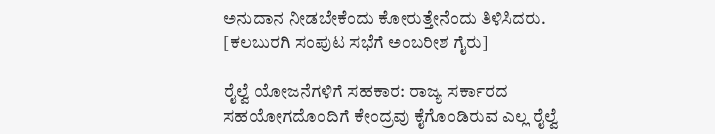ಅನುದಾನ ನೀಡಬೇಕೆಂದು ಕೋರುತ್ತೇನೆಂದು ತಿಳಿಸಿದರು. [ಕಲಬುರಗಿ ಸಂಪುಟ ಸಭೆಗೆ ಅಂಬರೀಶ ಗೈರು]

ರೈಲ್ವೆ ಯೋಜನೆಗಳಿಗೆ ಸಹಕಾರ: ರಾಜ್ಯ ಸರ್ಕಾರದ ಸಹಯೋಗದೊಂದಿಗೆ ಕೇಂದ್ರವು ಕೈಗೊಂಡಿರುವ ಎಲ್ಲ ರೈಲ್ವೆ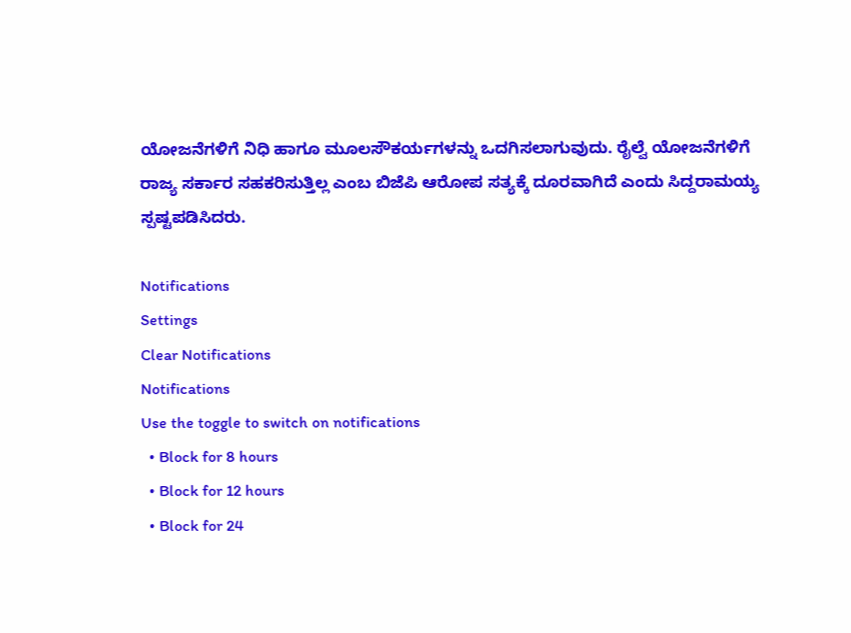ಯೋಜನೆಗಳಿಗೆ ನಿಧಿ ಹಾಗೂ ಮೂಲಸೌಕರ್ಯಗಳನ್ನು ಒದಗಿಸಲಾಗುವುದು. ರೈಲ್ವೆ ಯೋಜನೆಗಳಿಗೆ ರಾಜ್ಯ ಸರ್ಕಾರ ಸಹಕರಿಸುತ್ತಿಲ್ಲ ಎಂಬ ಬಿಜೆಪಿ ಆರೋಪ ಸತ್ಯಕ್ಕೆ ದೂರವಾಗಿದೆ ಎಂದು ಸಿದ್ದರಾಮಯ್ಯ ಸ್ಪಷ್ಟಪಡಿಸಿದರು.

Notifications
Settings
Clear Notifications
Notifications
Use the toggle to switch on notifications
  • Block for 8 hours
  • Block for 12 hours
  • Block for 24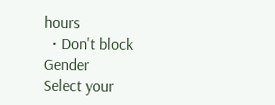hours
  • Don't block
Gender
Select your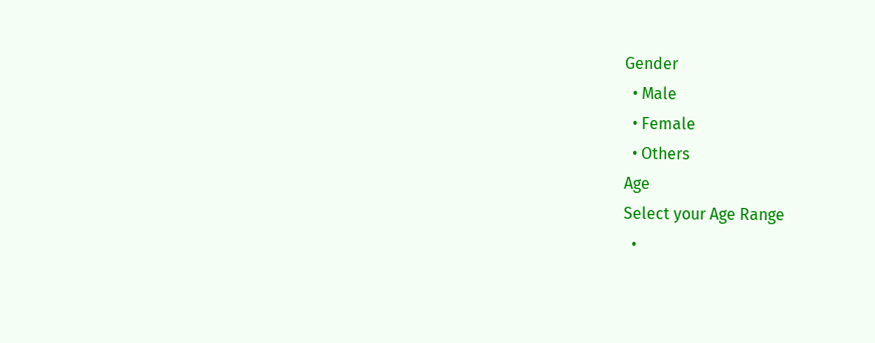Gender
  • Male
  • Female
  • Others
Age
Select your Age Range
  •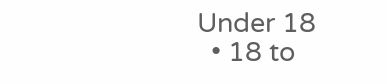Under 18
  • 18 to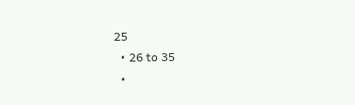25
  • 26 to 35
  •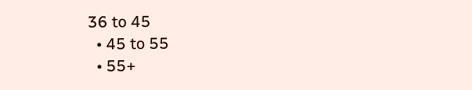36 to 45
  • 45 to 55
  • 55+